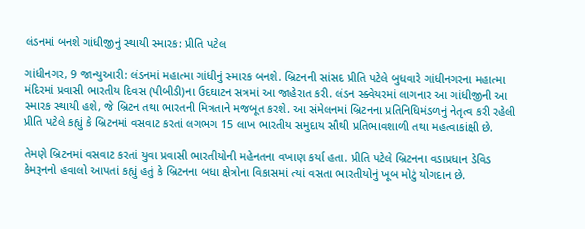લંડનમાં બનશે ગાંધીજીનું સ્થાયી સ્મારક: પ્રીતિ પટેલ

ગાંધીનગર, 9 જાન્યુઆરી: લંડનમાં મહાત્મા ગાંધીનું સ્મારક બનશે. બ્રિટનની સાંસદ પ્રીતિ પટેલે બુધવારે ગાંધીનગરના મહાત્મા મંદિરમાં પ્રવાસી ભારતીય દિવસ (પીબીડી)ના ઉદઘાટન સત્રમાં આ જાહેરાત કરી. લંડન સ્ક્વેયરમાં લાગનાર આ ગાંધીજીની આ સ્મારક સ્થાયી હશે, જે બ્રિટન તથા ભારતની મિત્રતાને મજબૂત કરશે. આ સંમેલનમાં બ્રિટનના પ્રતિનિધિમંડળનું નેતૃત્વ કરી રહેલી પ્રીતિ પટેલે કહ્યું કે બ્રિટનમાં વસવાટ કરતાં લગભગ 15 લાખ ભારતીય સમુદાય સૌથી પ્રતિભાવશાળી તથા મહત્વાકાંક્ષી છે.

તેમણે બ્રિટનમાં વસવાટ કરતાં યુવા પ્રવાસી ભારતીયોની મહેનતના વખાણ કર્યા હતા. પ્રીતિ પટેલે બ્રિટનના વડાપ્રધાન ડેવિડ કેમરૂનનો હવાલો આપતાં કહ્યું હતું કે બ્રિટનના બધા ક્ષેત્રોના વિકાસમાં ત્યાં વસતા ભારતીયોનું ખૂબ મોટું યોગદાન છે.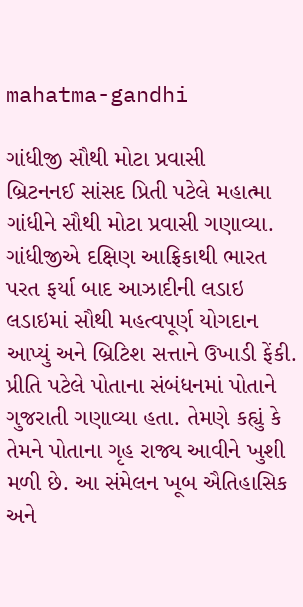mahatma-gandhi

ગાંધીજી સૌથી મોટા પ્રવાસી
બ્રિટનનઈ સાંસદ પ્રિતી પટેલે મહાત્મા ગાંધીને સૌથી મોટા પ્રવાસી ગણાવ્યા. ગાંધીજીએ દક્ષિણ આફ્રિકાથી ભારત પરત ફર્યા બાદ આઝાદીની લડાઇ લડાઇમાં સૌથી મહત્વપૂર્ણ યોગદાન આપ્યું અને બ્રિટિશ સત્તાને ઉખાડી ફેંકી. પ્રીતિ પટેલે પોતાના સંબંધનમાં પોતાને ગુજરાતી ગણાવ્યા હતા. તેમણે કહ્યું કે તેમને પોતાના ગૃહ રાજ્ય આવીને ખુશી મળી છે. આ સંમેલન ખૂબ ઐતિહાસિક અને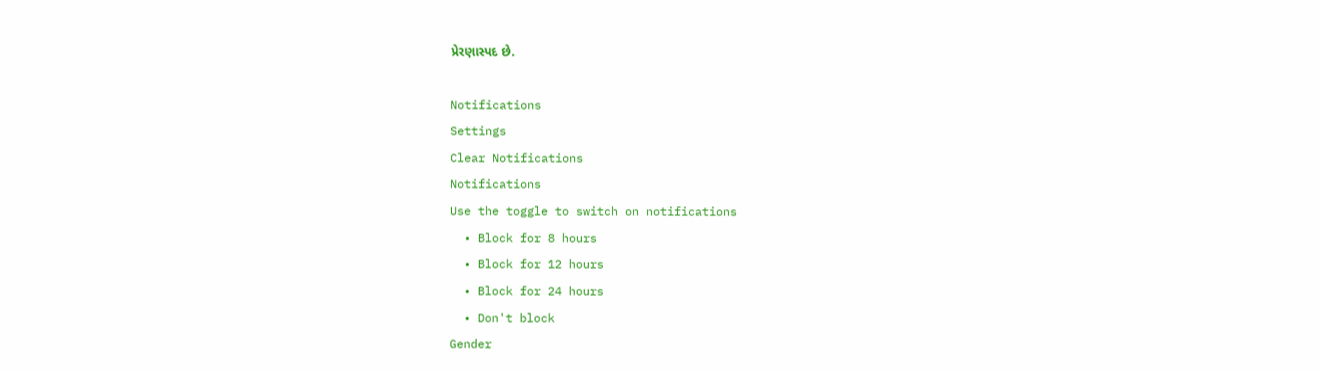પ્રેરણાસ્પદ છે.

Notifications
Settings
Clear Notifications
Notifications
Use the toggle to switch on notifications
  • Block for 8 hours
  • Block for 12 hours
  • Block for 24 hours
  • Don't block
Gender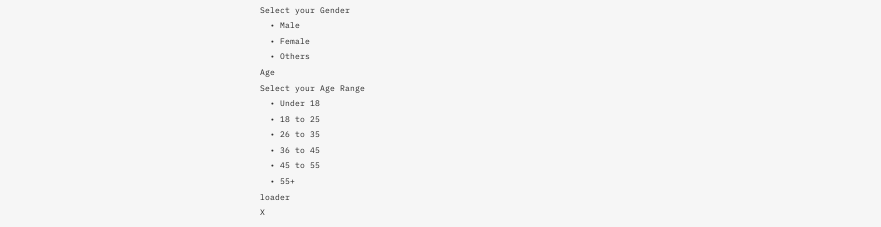Select your Gender
  • Male
  • Female
  • Others
Age
Select your Age Range
  • Under 18
  • 18 to 25
  • 26 to 35
  • 36 to 45
  • 45 to 55
  • 55+
loader
X